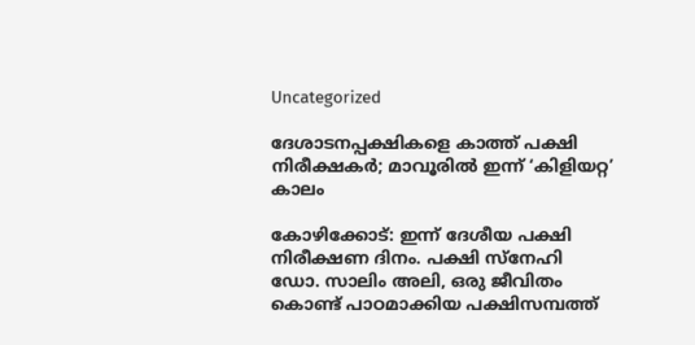Uncategorized

ദേശാടനപ്പക്ഷികളെ കാത്ത് പക്ഷി നിരീക്ഷകർ; മാവൂരിൽ ഇന്ന് ‘കിളിയറ്റ’ കാലം

കോഴിക്കോട്: ഇന്ന് ദേശീയ പക്ഷി നിരീക്ഷണ ദിനം. പക്ഷി സ്‌നേഹി ഡോ. സാലിം അലി, ഒരു ജീവിതം കൊണ്ട് പാഠമാക്കിയ പക്ഷിസമ്പത്ത്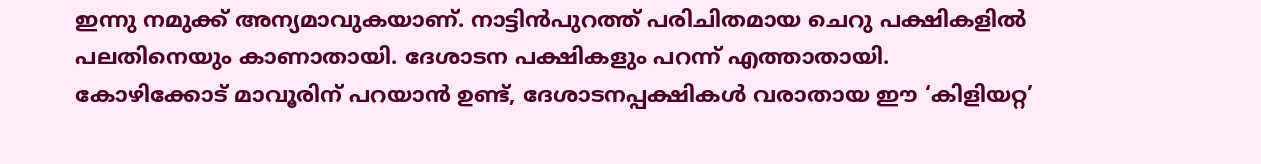ഇന്നു നമുക്ക് അന്യമാവുകയാണ്. നാട്ടിൻപുറത്ത് പരിചിതമായ ചെറു പക്ഷികളിൽ പലതിനെയും കാണാതായി. ദേശാടന പക്ഷികളും പറന്ന് എത്താതായി. കോഴിക്കോട് മാവൂരിന് പറയാൻ ഉണ്ട്, ദേശാടനപ്പക്ഷികൾ വരാതായ ഈ ‘കിളിയറ്റ’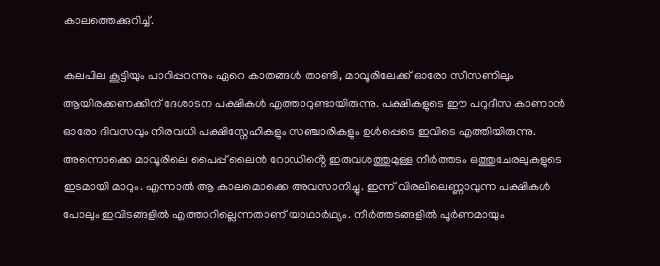കാലത്തെക്കുറിച്ച്.

കലപില കൂട്ടിയും പാറിപ്പറന്നും ഏറെ കാതങ്ങൾ താണ്ടി, മാവൂരിലേക്ക് ഓരോ സീസണിലും ആയിരക്കണക്കിന് ദേശാടന പക്ഷികൾ എത്താറുണ്ടായിരുന്നു. പക്ഷികളുടെ ഈ പറുദീസ കാണാൻ ഓരോ ദിവസവും നിരവധി പക്ഷിസ്നേഹികളും സഞ്ചാരികളും ഉൾപ്പെടെ ഇവിടെ എത്തിയിരുന്നു. അന്നൊക്കെ മാവൂരിലെ പൈപ്പ് ലൈൻ റോഡിൻ്റെ ഇരുവശത്തുമുള്ള നീർത്തടം ഒത്തുചേരലുകളുടെ ഇടമായി മാറും. എന്നാൽ ആ കാലമൊക്കെ അവസാനിച്ചു. ഇന്ന് വിരലിലെണ്ണാവുന്ന പക്ഷികൾ പോലും ഇവിടങ്ങളിൽ എത്താറില്ലെന്നതാണ് യാഥാർഥ്യം. നീർത്തടങ്ങളിൽ പൂർണമായും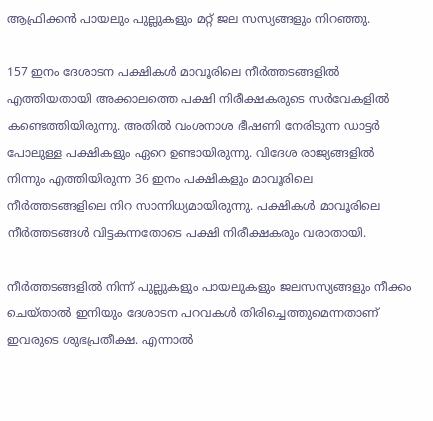ആഫ്രിക്കൻ പായലും പുല്ലുകളും മറ്റ് ജല സസ്യങ്ങളും നിറഞ്ഞു.

157 ഇനം ദേശാടന പക്ഷികൾ മാവൂരിലെ നീർത്തടങ്ങളിൽ എത്തിയതായി അക്കാലത്തെ പക്ഷി നിരീക്ഷകരുടെ സർവേകളിൽ കണ്ടെത്തിയിരുന്നു. അതിൽ വംശനാശ ഭീഷണി നേരിടുന്ന ഡാട്ടർ പോലുള്ള പക്ഷികളും ഏറെ ഉണ്ടായിരുന്നു. വിദേശ രാജ്യങ്ങളിൽ നിന്നും എത്തിയിരുന്ന 36 ഇനം പക്ഷികളും മാവൂരിലെ നീർത്തടങ്ങളിലെ നിറ സാന്നിധ്യമായിരുന്നു. പക്ഷികൾ മാവൂരിലെ നീർത്തടങ്ങൾ വിട്ടകന്നതോടെ പക്ഷി നിരീക്ഷകരും വരാതായി.

നീർത്തടങ്ങളിൽ നിന്ന് പുല്ലുകളും പായലുകളും ജലസസ്യങ്ങളും നീക്കം ചെയ്താൽ ഇനിയും ദേശാടന പറവകൾ തിരിച്ചെത്തുമെന്നതാണ് ഇവരുടെ ശുഭപ്രതീക്ഷ. എന്നാൽ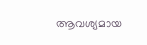ആവശ്യമായ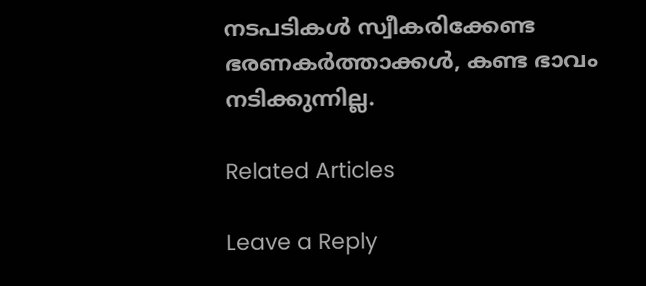നടപടികൾ സ്വീകരിക്കേണ്ട ഭരണകർത്താക്കൾ, കണ്ട ഭാവം നടിക്കുന്നില്ല.

Related Articles

Leave a Reply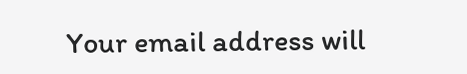Your email address will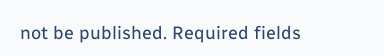not be published. Required fields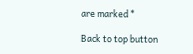are marked *

Back to top button